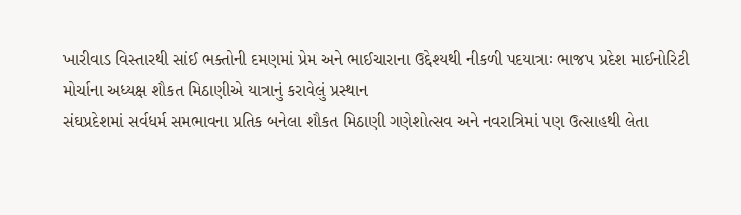ખારીવાડ વિસ્તારથી સાંઈ ભક્તોની દમણમાં પ્રેમ અને ભાઈચારાના ઉદ્દેશ્યથી નીકળી પદયાત્રાઃ ભાજપ પ્રદેશ માઈનોરિટી મોર્ચાના અધ્યક્ષ શૌકત મિઠાણીએ યાત્રાનું કરાવેલું પ્રસ્થાન
સંઘપ્રદેશમાં સર્વધર્મ સમભાવના પ્રતિક બનેલા શૌકત મિઠાણી ગણેશોત્સવ અને નવરાત્રિમાં પણ ઉત્સાહથી લેતા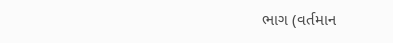ભાગ (વર્તમાન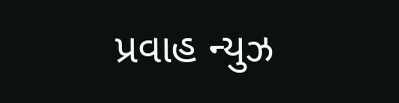પ્રવાહ ન્યુઝ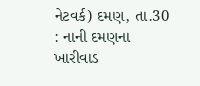નેટવર્ક) દમણ, તા.30 : નાની દમણના ખારીવાડ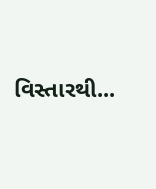વિસ્તારથી...